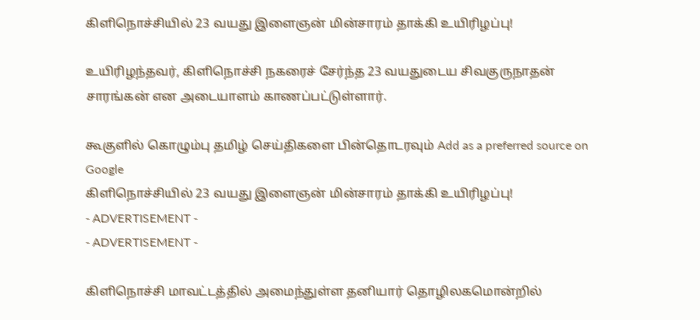கிளிநொச்சியில் 23 வயது இளைஞன் மின்சாரம் தாக்கி உயிரிழப்பு!

உயிரிழந்தவர், கிளிநொச்சி நகரைச் சேர்ந்த 23 வயதுடைய சிவகுருநாதன் சாரங்கன் என அடையாளம் காணப்பட்டுள்ளார்.

கூகுளில் கொழும்பு தமிழ் செய்திகளை பின்தொடரவும் Add as a preferred source on Google
கிளிநொச்சியில் 23 வயது இளைஞன் மின்சாரம் தாக்கி உயிரிழப்பு!
- ADVERTISEMENT -
- ADVERTISEMENT -

கிளிநொச்சி மாவட்டத்தில் அமைந்துள்ள தனியார் தொழிலகமொன்றில்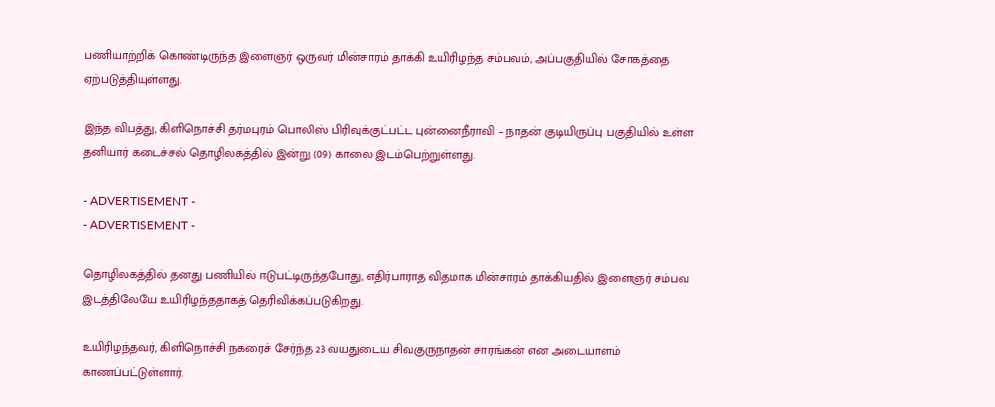பணியாற்றிக் கொண்டிருந்த இளைஞர் ஒருவர் மின்சாரம் தாக்கி உயிரிழந்த சம்பவம், அப்பகுதியில் சோகத்தை ஏற்படுத்தியுள்ளது.

இந்த விபத்து, கிளிநொச்சி தர்மபுரம் பொலிஸ் பிரிவுக்குட்பட்ட புன்னைநீராவி – நாதன் குடியிருப்பு பகுதியில் உள்ள தனியார் கடைச்சல் தொழிலகத்தில் இன்று (09) காலை இடம்பெற்றுள்ளது.

- ADVERTISEMENT -
- ADVERTISEMENT -

தொழிலகத்தில் தனது பணியில் ஈடுபட்டிருந்தபோது, எதிர்பாராத விதமாக மின்சாரம் தாக்கியதில் இளைஞர் சம்பவ இடத்திலேயே உயிரிழந்ததாகத் தெரிவிக்கப்படுகிறது.

உயிரிழந்தவர், கிளிநொச்சி நகரைச் சேர்ந்த 23 வயதுடைய சிவகுருநாதன் சாரங்கன் என அடையாளம் காணப்பட்டுள்ளார்.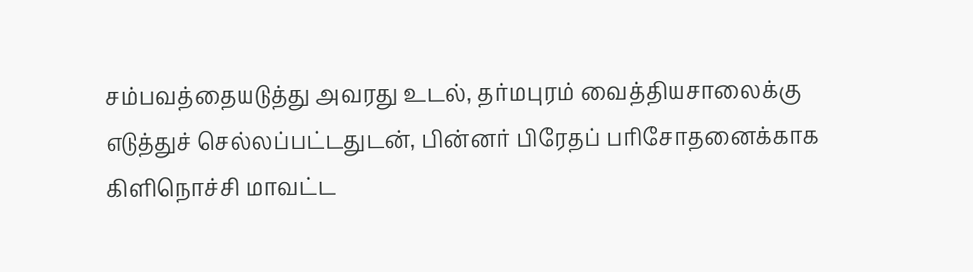சம்பவத்தையடுத்து அவரது உடல், தர்மபுரம் வைத்தியசாலைக்கு எடுத்துச் செல்லப்பட்டதுடன், பின்னர் பிரேதப் பரிசோதனைக்காக கிளிநொச்சி மாவட்ட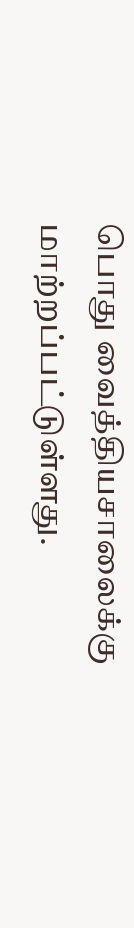பொது வைத்தியசாலைக்கு மாற்றப்பட்டுள்ளது.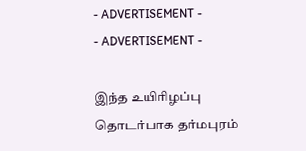- ADVERTISEMENT -
- ADVERTISEMENT -

இந்த உயிரிழப்பு தொடர்பாக தர்மபுரம்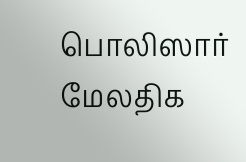பொலிஸார் மேலதிக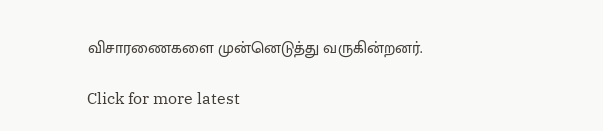விசாரணைகளை முன்னெடுத்து வருகின்றனர்.

Click for more latest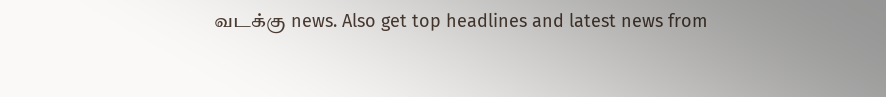வடக்கு news. Also get top headlines and latest news from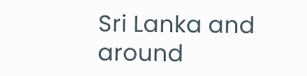Sri Lanka and around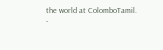the world at ColomboTamil.
-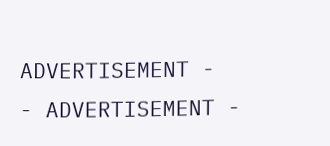ADVERTISEMENT -
- ADVERTISEMENT -